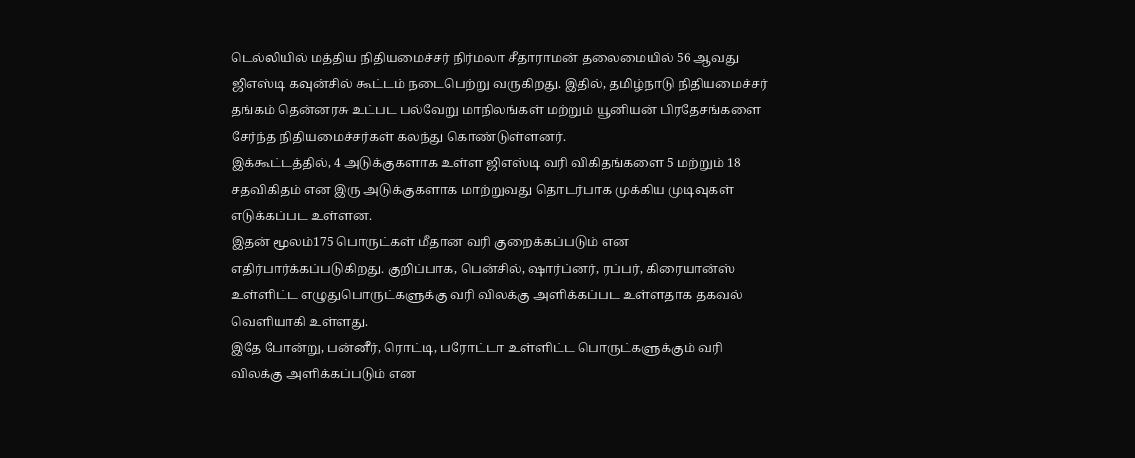டெல்லியில் மத்திய நிதியமைச்சர் நிர்மலா சீதாராமன் தலைமையில் 56 ஆவது ஜிஎஸ்டி கவுன்சில் கூட்டம் நடைபெற்று வருகிறது. இதில், தமிழ்நாடு நிதியமைச்சர் தங்கம் தென்னரசு உட்பட பல்வேறு மாநிலங்கள் மற்றும் யூனியன் பிரதேசங்களை சேர்ந்த நிதியமைச்சர்கள் கலந்து கொண்டுள்ளனர்.
இக்கூட்டத்தில், 4 அடுக்குகளாக உள்ள ஜிஎஸ்டி வரி விகிதங்களை 5 மற்றும் 18 சதவிகிதம் என இரு அடுக்குகளாக மாற்றுவது தொடர்பாக முக்கிய முடிவுகள் எடுக்கப்பட உள்ளன.
இதன் மூலம்175 பொருட்கள் மீதான வரி குறைக்கப்படும் என எதிர்பார்க்கப்படுகிறது. குறிப்பாக, பென்சில், ஷார்ப்னர், ரப்பர், கிரையான்ஸ் உள்ளிட்ட எழுதுபொருட்களுக்கு வரி விலக்கு அளிக்கப்பட உள்ளதாக தகவல் வெளியாகி உள்ளது.
இதே போன்று, பன்னீர், ரொட்டி, பரோட்டா உள்ளிட்ட பொருட்களுக்கும் வரி விலக்கு அளிக்கப்படும் என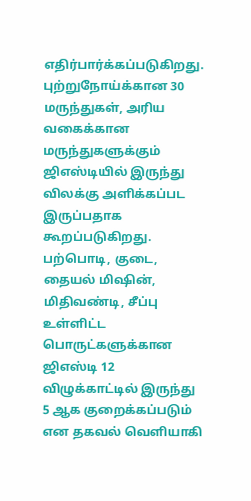எதிர்பார்க்கப்படுகிறது. புற்றுநோய்க்கான 30 மருந்துகள், அரிய வகைக்கான மருந்துகளுக்கும் ஜிஎஸ்டியில் இருந்து விலக்கு அளிக்கப்பட இருப்பதாக கூறப்படுகிறது. பற்பொடி, குடை, தையல் மிஷின், மிதிவண்டி, சீப்பு உள்ளிட்ட பொருட்களுக்கான ஜிஎஸ்டி 12 விழுக்காட்டில் இருந்து 5 ஆக குறைக்கப்படும் என தகவல் வெளியாகி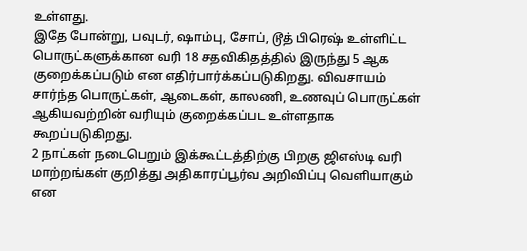உள்ளது.
இதே போன்று, பவுடர், ஷாம்பு, சோப், டூத் பிரெஷ் உள்ளிட்ட பொருட்களுக்கான வரி 18 சதவிகிதத்தில் இருந்து 5 ஆக குறைக்கப்படும் என எதிர்பார்க்கப்படுகிறது. விவசாயம் சார்ந்த பொருட்கள், ஆடைகள், காலணி, உணவுப் பொருட்கள் ஆகியவற்றின் வரியும் குறைக்கப்பட உள்ளதாக கூறப்படுகிறது.
2 நாட்கள் நடைபெறும் இக்கூட்டத்திற்கு பிறகு ஜிஎஸ்டி வரி மாற்றங்கள் குறித்து அதிகாரப்பூர்வ அறிவிப்பு வெளியாகும் என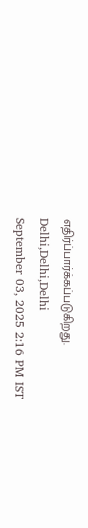எதிர்ப்பார்க்கப்படுகிறது.
Delhi,Delhi,Delhi
September 03, 2025 2:16 PM IST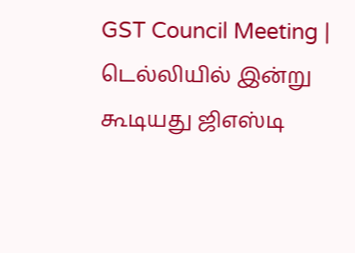GST Council Meeting | டெல்லியில் இன்று கூடியது ஜிஎஸ்டி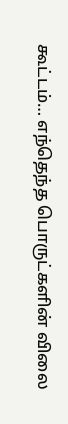கூட்டம்… எந்தெந்த பொருட்களின் விலை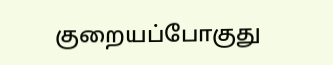குறையப்போகுது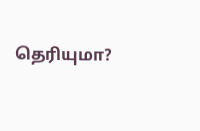தெரியுமா?